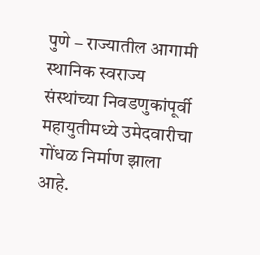पुणे – राज्यातील आगामी स्थानिक स्वराज्य संस्थांच्या निवडणुकांपूर्वी महायुतीमध्ये उमेदवारीचा गोंधळ निर्माण झाला आहे.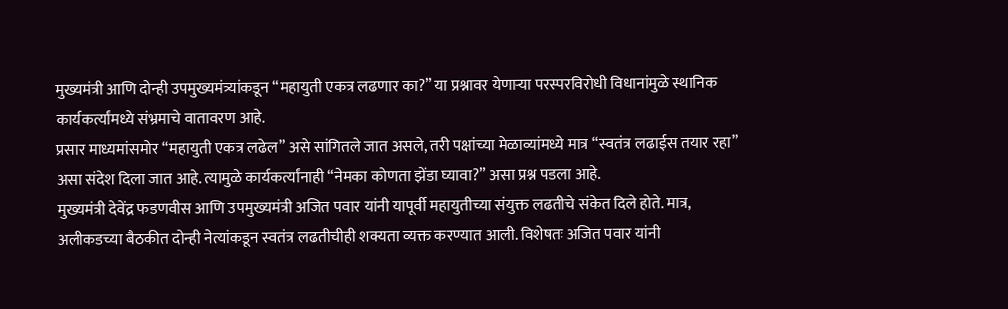मुख्यमंत्री आणि दोन्ही उपमुख्यमंत्र्यांकडून “महायुती एकत्र लढणार का?” या प्रश्नावर येणाऱ्या परस्परविरोधी विधानांमुळे स्थानिक कार्यकर्त्यांमध्ये संभ्रमाचे वातावरण आहे.
प्रसार माध्यमांसमोर “महायुती एकत्र लढेल” असे सांगितले जात असले, तरी पक्षांच्या मेळाव्यांमध्ये मात्र “स्वतंत्र लढाईस तयार रहा” असा संदेश दिला जात आहे. त्यामुळे कार्यकर्त्यांनाही “नेमका कोणता झेंडा घ्यावा?” असा प्रश्न पडला आहे.
मुख्यमंत्री देवेंद्र फडणवीस आणि उपमुख्यमंत्री अजित पवार यांनी यापूर्वी महायुतीच्या संयुक्त लढतीचे संकेत दिले होते. मात्र, अलीकडच्या बैठकीत दोन्ही नेत्यांकडून स्वतंत्र लढतीचीही शक्यता व्यक्त करण्यात आली. विशेषतः अजित पवार यांनी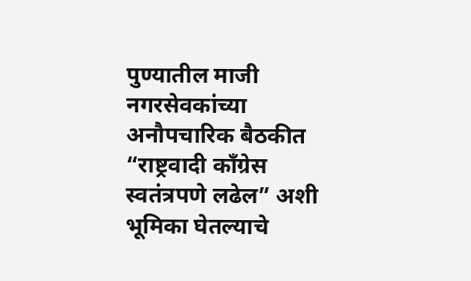पुण्यातील माजी नगरसेवकांच्या अनौपचारिक बैठकीत “राष्ट्रवादी काँग्रेस स्वतंत्रपणे लढेल” अशी भूमिका घेतल्याचे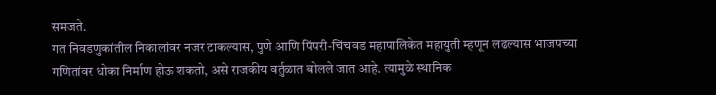समजते.
गत निवडणुकांतील निकालांवर नजर टाकल्यास, पुणे आणि पिंपरी-चिंचवड महापालिकेत महायुती म्हणून लढल्यास भाजपच्या गणितांवर धोका निर्माण होऊ शकतो, असे राजकीय वर्तुळात बोलले जात आहे. त्यामुळे स्थानिक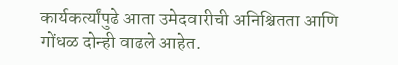कार्यकर्त्यांपुढे आता उमेदवारीची अनिश्चितता आणि गोंधळ दोन्ही वाढले आहेत.